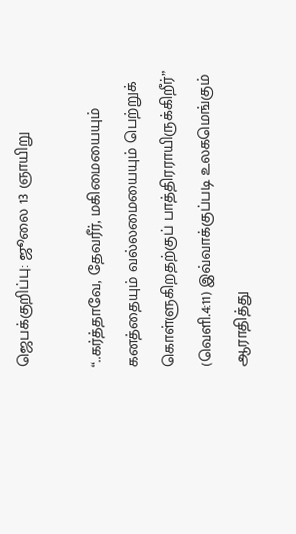ஜெபக்குறிப்பு: ஜூலை 13 ஞாயிறு

“..கர்த்தாவே, தேவரீர், மகிமையையும் கனத்தையும் வல்லமையையும் பெற்றுக் கொள்ளுகிறதற்குப் பாத்திரராயிருக்கிறீர்” (வெளி.4:11) இவ்வாக்குப்படி உலகமெங்கும் ஆராதித்து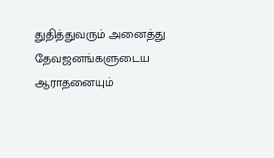துதித்துவரும் அனைத்து தேவஜனங்களுடைய ஆராதனையும்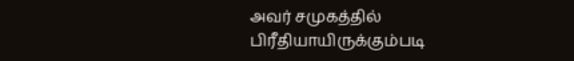அவர் சமுகத்தில் பிரீதியாயிருக்கும்படி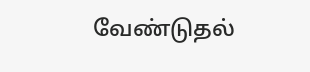வேண்டுதல்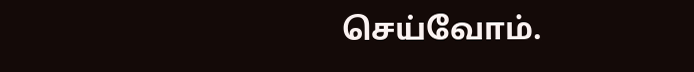செய்வோம்.